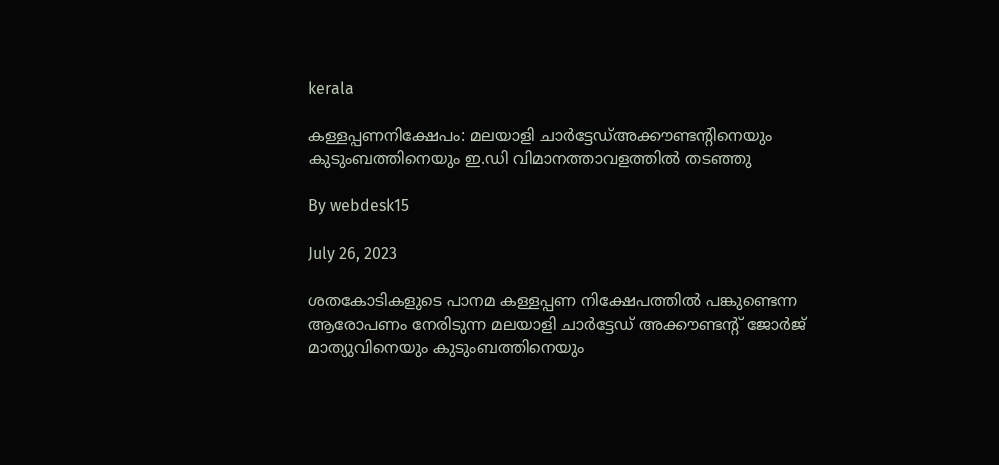kerala

കള്ളപ്പണനിക്ഷേപം: മലയാളി ചാര്‍ട്ടേഡ്അക്കൗണ്ടന്റിനെയും കുടുംബത്തിനെയും ഇ.ഡി വിമാനത്താവളത്തില്‍ തടഞ്ഞു

By webdesk15

July 26, 2023

ശതകോടികളുടെ പാനമ കള്ളപ്പണ നിക്ഷേപത്തില്‍ പങ്കുണ്ടെന്ന ആരോപണം നേരിടുന്ന മലയാളി ചാര്‍ട്ടേഡ് അക്കൗണ്ടന്റ് ജോര്‍ജ് മാത്യുവിനെയും കുടുംബത്തിനെയും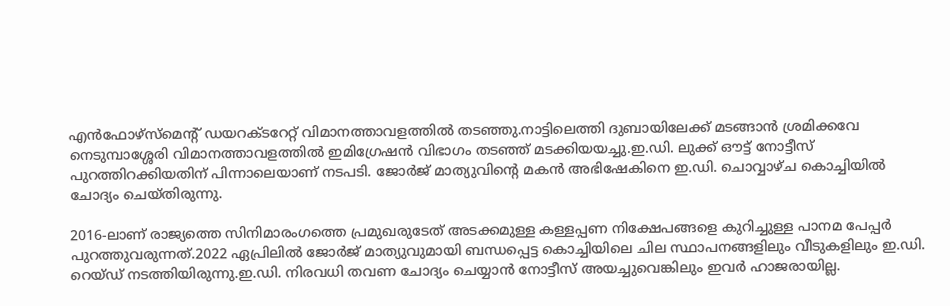എന്‍ഫോഴ്‌സ്‌മെന്റ് ഡയറക്ടറേറ്റ് വിമാനത്താവളത്തിൽ തടഞ്ഞു.നാട്ടിലെത്തി ദുബായിലേക്ക് മടങ്ങാന്‍ ശ്രമിക്കവേ നെടുമ്പാശ്ശേരി വിമാനത്താവളത്തില്‍ ഇമിഗ്രേഷന്‍ വിഭാഗം തടഞ്ഞ് മടക്കിയയച്ചു.ഇ.ഡി. ലുക്ക് ഔട്ട് നോട്ടീസ് പുറത്തിറക്കിയതിന് പിന്നാലെയാണ് നടപടി. ജോര്‍ജ് മാത്യുവിന്റെ മകന്‍ അഭിഷേകിനെ ഇ.ഡി. ചൊവ്വാഴ്ച കൊച്ചിയില്‍ ചോദ്യം ചെയ്തിരുന്നു.

2016-ലാണ് രാജ്യത്തെ സിനിമാരംഗത്തെ പ്രമുഖരുടേത് അടക്കമുള്ള കള്ളപ്പണ നിക്ഷേപങ്ങളെ കുറിച്ചുള്ള പാനമ പേപ്പര്‍ പുറത്തുവരുന്നത്.2022 ഏപ്രിലില്‍ ജോര്‍ജ് മാത്യുവുമായി ബന്ധപ്പെട്ട കൊച്ചിയിലെ ചില സ്ഥാപനങ്ങളിലും വീടുകളിലും ഇ.ഡി. റെയ്ഡ് നടത്തിയിരുന്നു.ഇ.ഡി. നിരവധി തവണ ചോദ്യം ചെയ്യാന്‍ നോട്ടീസ് അയച്ചുവെങ്കിലും ഇവര്‍ ഹാജരായില്ല.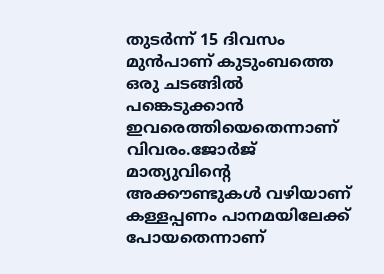തുടര്‍ന്ന് 15 ദിവസം മുന്‍പാണ് കുടുംബത്തെ ഒരു ചടങ്ങില്‍ പങ്കെടുക്കാന്‍ ഇവരെത്തിയെതെന്നാണ് വിവരം.ജോര്‍ജ് മാത്യുവിന്റെ അക്കൗണ്ടുകള്‍ വഴിയാണ് കള്ളപ്പണം പാനമയിലേക്ക് പോയതെന്നാണ്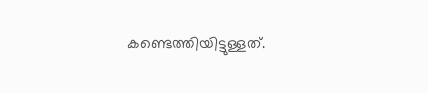കണ്ടെത്തിയിട്ടുള്ളത്.